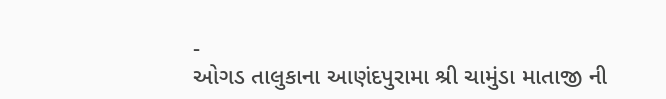-
ઓગડ તાલુકાના આણંદપુરામા શ્રી ચામુંડા માતાજી ની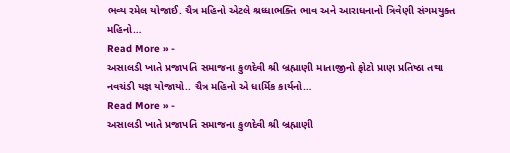ભવ્ય રમેલ યોજાઈ. ચૈત્ર મહિનો એટલે શ્રધ્ધાભક્તિ ભાવ અને આરાધનાનો ત્રિવેણી સંગમયુક્ત મહિનો…
Read More » -
અસાલડી ખાતે પ્રજાપતિ સમાજના કુળદેવી શ્રી બ્રહ્માણી માતાજીનો ફોટો પ્રાણ પ્રતિષ્ઠા તથા નવચંડી યજ્ઞ યોજાયો.. ચૈત્ર મહિનો એ ધાર્મિક કાર્યનો…
Read More » -
અસાલડી ખાતે પ્રજાપતિ સમાજના કુળદેવી શ્રી બ્રહ્માણી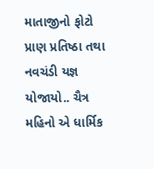માતાજીનો ફોટો પ્રાણ પ્રતિષ્ઠા તથા નવચંડી યજ્ઞ યોજાયો.. ચૈત્ર મહિનો એ ધાર્મિક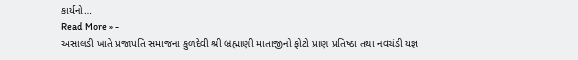કાર્યનો…
Read More » -
અસાલડી ખાતે પ્રજાપતિ સમાજના કુળદેવી શ્રી બ્રહ્માણી માતાજીનો ફોટો પ્રાણ પ્રતિષ્ઠા તથા નવચંડી યજ્ઞ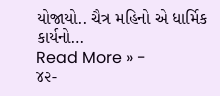યોજાયો.. ચૈત્ર મહિનો એ ધાર્મિક કાર્યનો…
Read More » -
૪૨-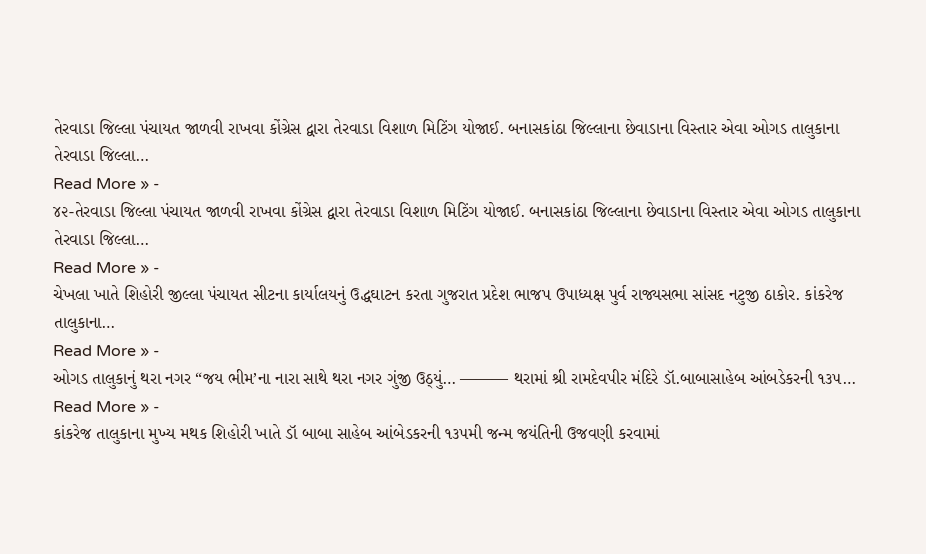તેરવાડા જિલ્લા પંચાયત જાળવી રાખવા કોંગ્રેસ દ્વારા તેરવાડા વિશાળ મિટિંગ યોજાઈ. બનાસકાંઠા જિલ્લાના છેવાડાના વિસ્તાર એવા ઓગડ તાલુકાના તેરવાડા જિલ્લા…
Read More » -
૪૨-તેરવાડા જિલ્લા પંચાયત જાળવી રાખવા કોંગ્રેસ દ્વારા તેરવાડા વિશાળ મિટિંગ યોજાઈ. બનાસકાંઠા જિલ્લાના છેવાડાના વિસ્તાર એવા ઓગડ તાલુકાના તેરવાડા જિલ્લા…
Read More » -
ચેખલા ખાતે શિહોરી જીલ્લા પંચાયત સીટના કાર્યાલયનું ઉદ્ધઘાટન કરતા ગુજરાત પ્રદેશ ભાજપ ઉપાધ્યક્ષ પુર્વ રાજ્યસભા સાંસદ નટુજી ઠાકોર. કાંકરેજ તાલુકાના…
Read More » -
ઓગડ તાલુકાનું થરા નગર “જય ભીમ’ના નારા સાથે થરા નગર ગુંજી ઉઠ્યું… ——— થરામાં શ્રી રામદેવપીર મંદિરે ડૉ.બાબાસાહેબ આંબડેકરની ૧૩૫…
Read More » -
કાંકરેજ તાલુકાના મુખ્ય મથક શિહોરી ખાતે ડૉ બાબા સાહેબ આંબેડકરની ૧૩૫મી જન્મ જયંતિની ઉજવણી કરવામાં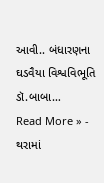આવી.. બંધારણના ઘડવૈયા વિશ્વવિભૂતિ ડૉ.બાબા…
Read More » -
થરામાં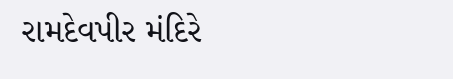રામદેવપીર મંદિરે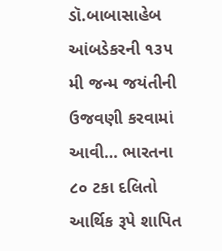ડૉ.બાબાસાહેબ આંબડેકરની ૧૩૫ મી જન્મ જયંતીની ઉજવણી કરવામાં આવી… ભારતના ૮૦ ટકા દલિતો આર્થિક રૂપે શાપિત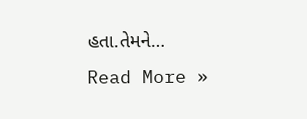હતા.તેમને…
Read More »